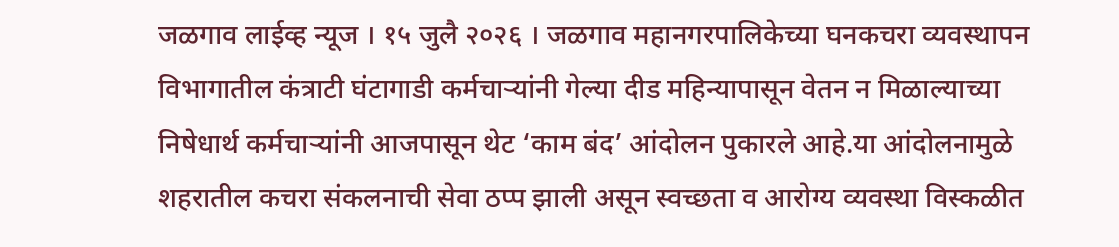जळगाव लाईव्ह न्यूज । १५ जुलै २०२६ । जळगाव महानगरपालिकेच्या घनकचरा व्यवस्थापन विभागातील कंत्राटी घंटागाडी कर्मचाऱ्यांनी गेल्या दीड महिन्यापासून वेतन न मिळाल्याच्या निषेधार्थ कर्मचाऱ्यांनी आजपासून थेट ‘काम बंद’ आंदोलन पुकारले आहे.या आंदोलनामुळे शहरातील कचरा संकलनाची सेवा ठप्प झाली असून स्वच्छता व आरोग्य व्यवस्था विस्कळीत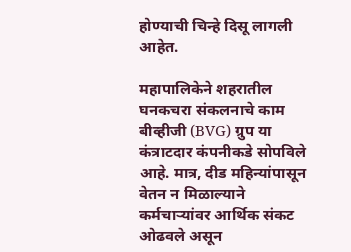होण्याची चिन्हे दिसू लागली आहेत.

महापालिकेने शहरातील घनकचरा संकलनाचे काम बीव्हीजी (BVG) ग्रुप या कंत्राटदार कंपनीकडे सोपविले आहे. मात्र, दीड महिन्यांपासून वेतन न मिळाल्याने कर्मचाऱ्यांवर आर्थिक संकट ओढवले असून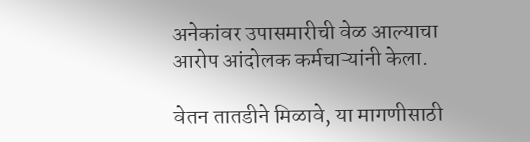अनेकांवर उपासमारीची वेळ आल्याचा आरोप आंदोलक कर्मचाऱ्यांनी केला.

वेतन तातडीने मिळावे, या मागणीसाठी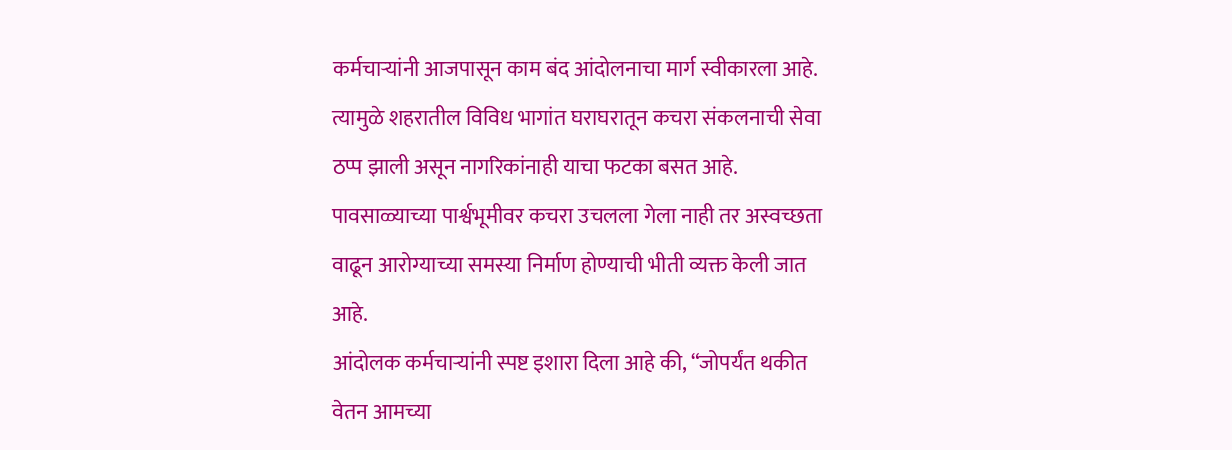कर्मचाऱ्यांनी आजपासून काम बंद आंदोलनाचा मार्ग स्वीकारला आहे. त्यामुळे शहरातील विविध भागांत घराघरातून कचरा संकलनाची सेवा ठप्प झाली असून नागरिकांनाही याचा फटका बसत आहे. पावसाळ्याच्या पार्श्वभूमीवर कचरा उचलला गेला नाही तर अस्वच्छता वाढून आरोग्याच्या समस्या निर्माण होण्याची भीती व्यक्त केली जात आहे.
आंदोलक कर्मचाऱ्यांनी स्पष्ट इशारा दिला आहे की, “जोपर्यंत थकीत वेतन आमच्या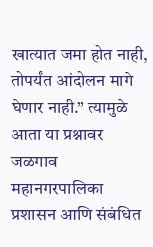खात्यात जमा होत नाही, तोपर्यंत आंदोलन मागे घेणार नाही.” त्यामुळे आता या प्रश्नावर जळगाव महानगरपालिका प्रशासन आणि संबंधित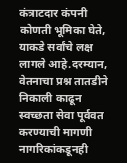कंत्राटदार कंपनी कोणती भूमिका घेते, याकडे सर्वांचे लक्ष लागले आहे.दरम्यान, वेतनाचा प्रश्न तातडीने निकाली काढून स्वच्छता सेवा पूर्ववत करण्याची मागणी नागरिकांकडूनही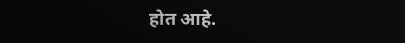होत आहे.